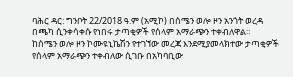ባሕር ዳር: ግንቦት 22/2018 ዓ.ም (አሚኮ) በሰሜን ወሎ ዞን አንጎት ወረዳ በጫካ ሲንቀሳቀሱ የነበሩ ታጣቂዎች የሰላም አማራጭን ተቀብለዋል።
ከሰሜን ወሎ ዞን ኮሙዩኒኬሽን የተገኘው መረጃ እንደሚያመላክተው ታጣቂዎች የሰላም አማራጭን ተቀብለው ሲገቡ በአካባቢው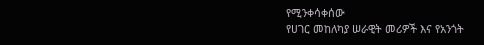የሚንቀሳቀሰው
የሀገር መከለካያ ሠራዊት መሪዎች እና የአንጎት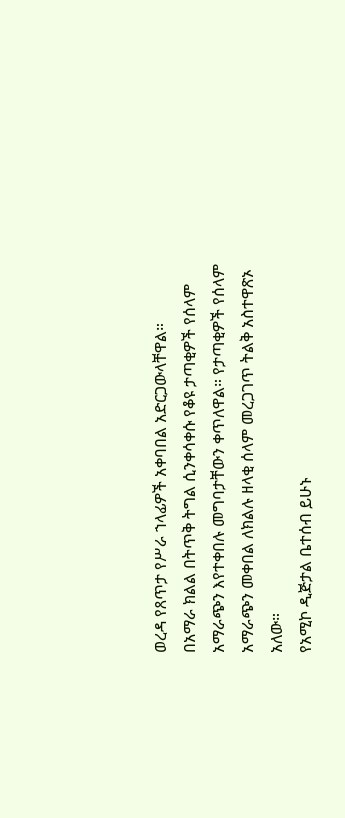ወረዳ የጸጥታ የሥራ ኀላፊዎች አቀባበል አድርጋውላቸዋል።
በአማራ ክልል በትጥቅ ትግል ሲንቀሳቀሱ የቆዩ ታጣቂዎች የሰላም አማራጭን እየተቀበሉ መግባታቸውን ቀጥለዋል። የታጣቂዎች የሰላም አማራጭን መቀበል ለክልሉ ዘላቂ ሰላም መረጋገጥ ትልቅ አስተዋጽኦ አለው።
የአሚኮ ዲጅታል ቤተሰብ ይሁኑ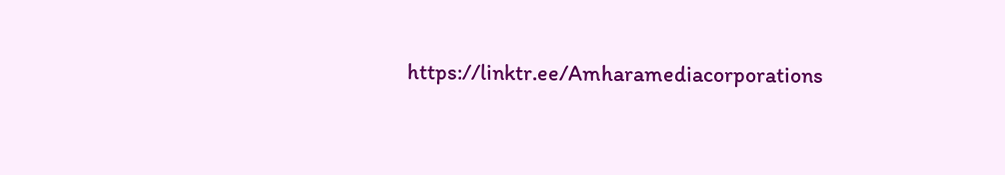https://linktr.ee/Amharamediacorporations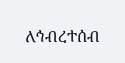ለኅብረተሰብ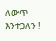ለውጥ እንተጋለን !